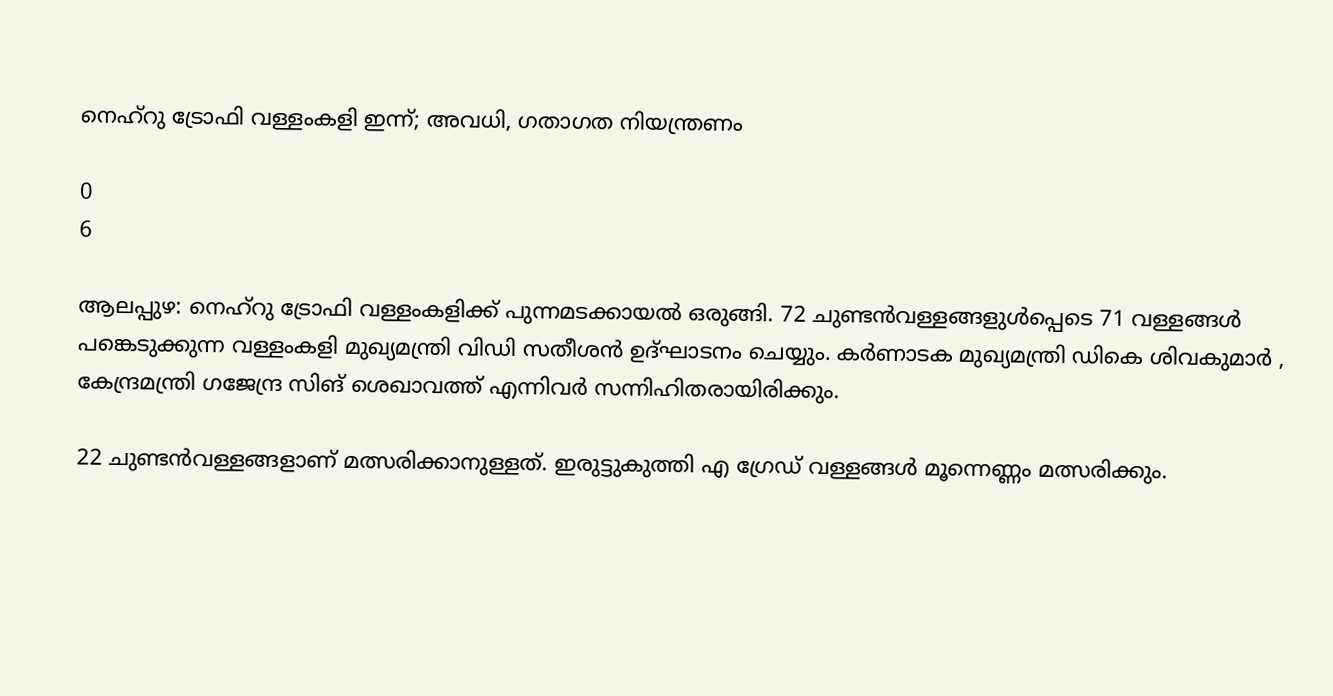നെഹ്റു ട്രോഫി വള്ളംകളി ഇന്ന്; അവധി, ഗതാഗത നിയന്ത്രണം

0
6

ആലപ്പുഴ: നെഹ്റു ട്രോഫി വള്ളംകളിക്ക് പുന്നമടക്കായൽ ഒരുങ്ങി. 72 ചുണ്ടൻവള്ളങ്ങളുൾപ്പെടെ 71 വള്ളങ്ങൾ പങ്കെടുക്കുന്ന വള്ളംകളി മുഖ്യമന്ത്രി വിഡി സതീശൻ ഉദ്ഘാടനം ചെയ്യും. കർണാടക മുഖ്യമന്ത്രി ഡികെ ശിവകുമാർ , കേന്ദ്രമന്ത്രി ഗജേന്ദ്ര സിങ് ശെഖാവത്ത് എന്നിവർ സന്നിഹിതരായിരിക്കും.

22 ചുണ്ടൻവള്ളങ്ങളാണ് മത്സരിക്കാനുള്ളത്. ഇരുട്ടുകുത്തി എ ഗ്രേഡ് വള്ളങ്ങൾ മൂന്നെണ്ണം മത്സരിക്കും.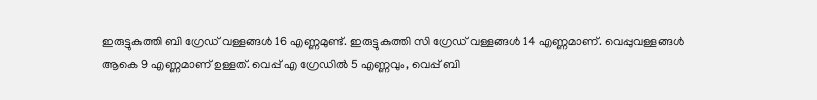ഇരുട്ടുകുത്തി ബി ഗ്രേഡ് വള്ളങ്ങൾ 16 എണ്ണമുണ്ട്. ഇരുട്ടുകുത്തി സി ഗ്രേഡ് വള്ളങ്ങൾ 14 എണ്ണമാണ്. വെപ്പുവള്ളങ്ങൾ ആകെ 9 എണ്ണമാണ് ഉള്ളത്. വെപ്പ് എ ഗ്രേഡിൽ 5 എണ്ണവും, വെപ്പ് ബി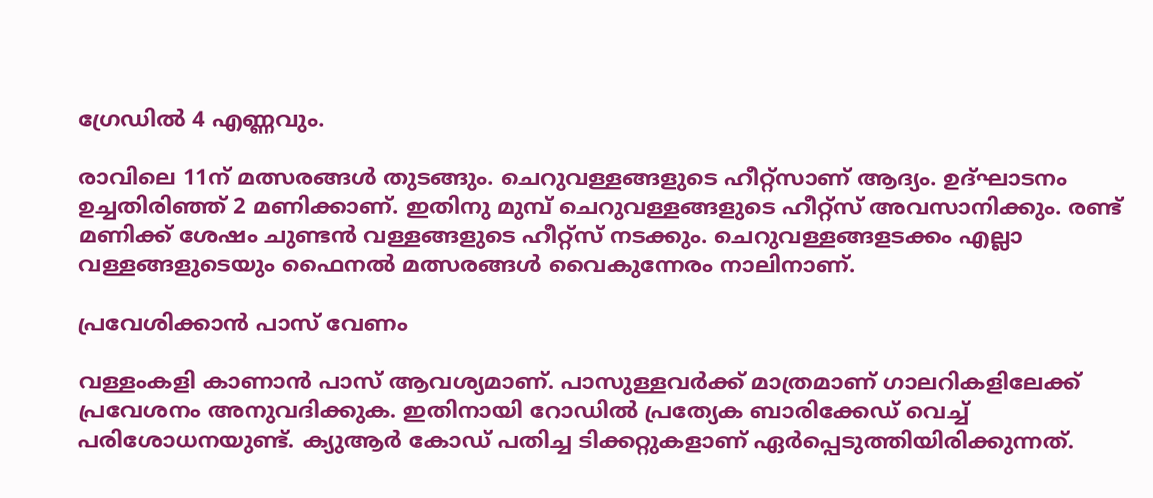ഗ്രേഡിൽ 4 എണ്ണവും.

രാവിലെ 11ന് മത്സരങ്ങൾ തുടങ്ങും. ചെറുവള്ളങ്ങളുടെ ഹീറ്റ്സാണ് ആദ്യം. ഉദ്ഘാടനം ഉച്ചതിരിഞ്ഞ് 2 മണിക്കാണ്. ഇതിനു മുമ്പ് ചെറുവള്ളങ്ങളുടെ ഹീറ്റ്സ് അവസാനിക്കും. രണ്ട് മണിക്ക് ശേഷം ചുണ്ടൻ വള്ളങ്ങളുടെ ഹീറ്റ്സ് നടക്കും. ചെറുവള്ളങ്ങളടക്കം എല്ലാ വള്ളങ്ങളുടെയും ഫൈനൽ മത്സരങ്ങൾ വൈകുന്നേരം നാലിനാണ്.

പ്രവേശിക്കാൻ പാസ് വേണം

വള്ളംകളി കാണാൻ പാസ് ആവശ്യമാണ്. പാസുള്ളവർക്ക് മാത്രമാണ് ഗാലറികളിലേക്ക് പ്രവേശനം അനുവദിക്കുക. ഇതിനായി റോഡിൽ പ്രത്യേക ബാരിക്കേഡ് വെച്ച് പരിശോധനയുണ്ട്. ക്യുആർ കോഡ് പതിച്ച ടിക്കറ്റുകളാണ് ഏർപ്പെടുത്തിയിരിക്കുന്നത്.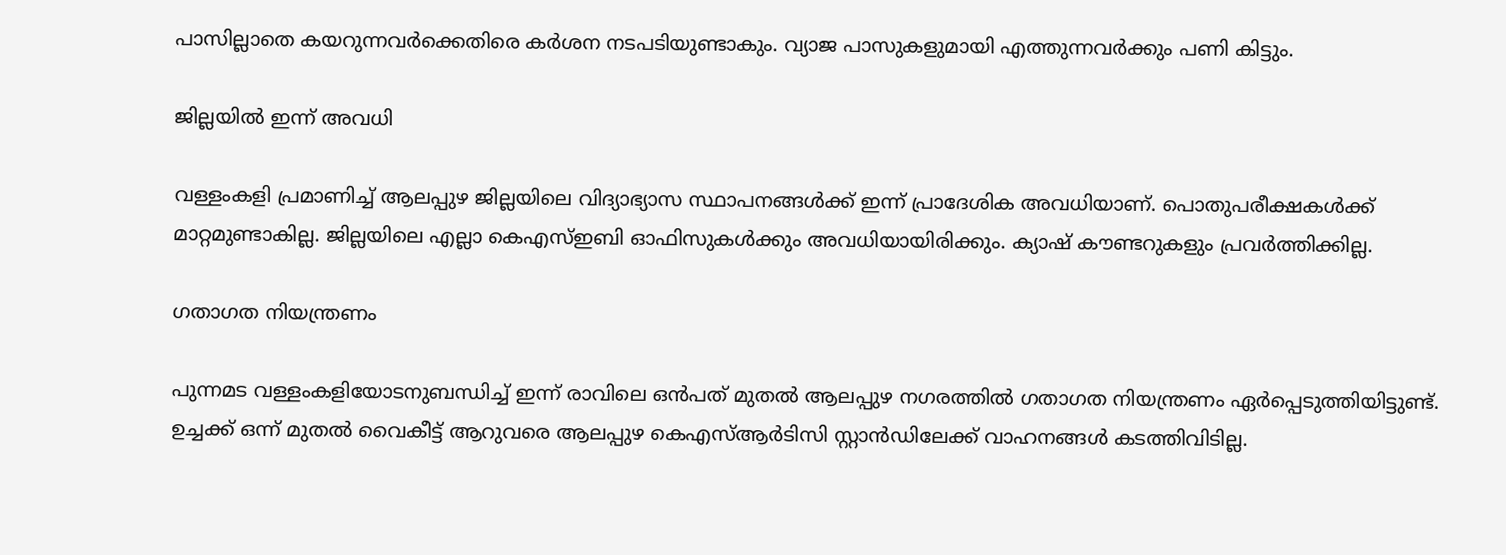പാസില്ലാതെ കയറുന്നവർക്കെതിരെ കർശന നടപടിയുണ്ടാകും. വ്യാജ പാസുകളുമായി എത്തുന്നവർക്കും പണി കിട്ടും.

ജില്ലയിൽ ഇന്ന് അവധി

വള്ളംകളി പ്രമാണിച്ച് ആലപ്പുഴ ജില്ലയിലെ വിദ്യാഭ്യാസ സ്ഥാപനങ്ങൾക്ക് ഇന്ന് പ്രാദേശിക അവധിയാണ്. പൊതുപരീക്ഷകൾക്ക് മാറ്റമുണ്ടാകില്ല. ജില്ലയിലെ എല്ലാ കെഎസ്ഇബി ഓഫിസുകൾക്കും അവധിയായിരിക്കും. ക്യാഷ് കൗണ്ടറുകളും പ്രവർത്തിക്കില്ല.

ഗതാഗത നിയന്ത്രണം

പുന്നമട വള്ളംകളിയോടനുബന്ധിച്ച് ഇന്ന് രാവിലെ ഒൻപത് മുതൽ ആലപ്പുഴ നഗരത്തിൽ ഗതാഗത നിയന്ത്രണം ഏർപ്പെടുത്തിയിട്ടുണ്ട്. ഉച്ചക്ക് ഒന്ന് മുതൽ വൈകീട്ട് ആറുവരെ ആലപ്പുഴ കെഎസ്ആർടിസി സ്റ്റാൻഡിലേക്ക് വാഹനങ്ങൾ കടത്തിവിടില്ല.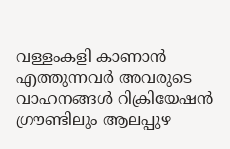വള്ളംകളി കാണാൻ എത്തുന്നവർ അവരുടെ വാഹനങ്ങൾ റിക്രിയേഷൻ ഗ്രൗണ്ടിലും ആലപ്പുഴ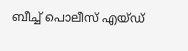ബീച്ച്‌ പൊലീസ് എയ്‌ഡ്‌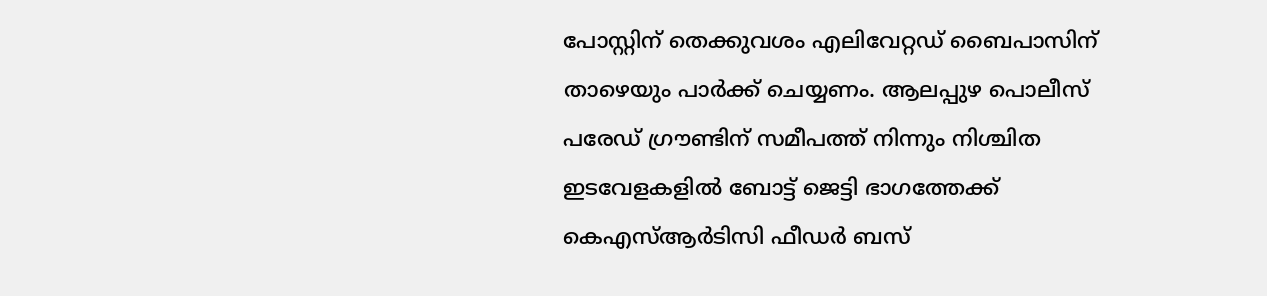പോസ്റ്റിന് തെക്കുവശം എലിവേറ്റഡ് ബൈപാസിന് താഴെയും പാർക്ക് ചെയ്യണം. ആലപ്പുഴ പൊലീസ് പരേഡ് ഗ്രൗണ്ടിന് സമീപത്ത് നിന്നും നിശ്ചിത ഇടവേളകളിൽ ബോട്ട് ജെട്ടി ഭാഗത്തേക്ക് കെഎസ്ആർടിസി ഫീഡർ ബസ്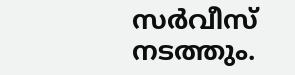സർവീസ് നടത്തും.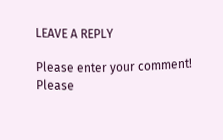LEAVE A REPLY

Please enter your comment!
Please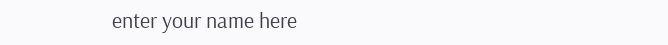enter your name here